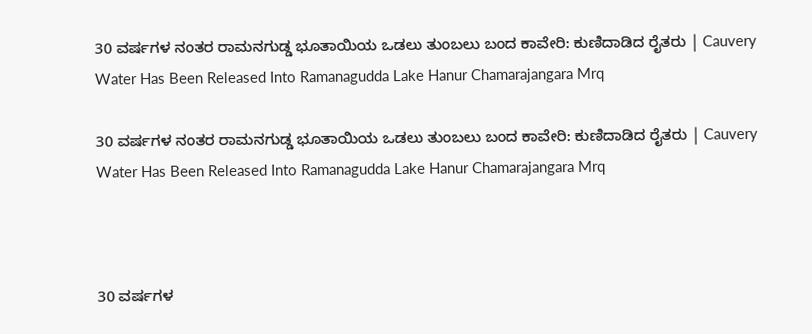30 ವರ್ಷಗಳ ನಂತರ ರಾಮನಗುಡ್ಡ ಭೂತಾಯಿಯ ಒಡಲು ತುಂಬಲು ಬಂದ ಕಾವೇರಿ: ಕುಣಿದಾಡಿದ ರೈತರು | Cauvery Water Has Been Released Into Ramanagudda Lake Hanur Chamarajangara Mrq

30 ವರ್ಷಗಳ ನಂತರ ರಾಮನಗುಡ್ಡ ಭೂತಾಯಿಯ ಒಡಲು ತುಂಬಲು ಬಂದ ಕಾವೇರಿ: ಕುಣಿದಾಡಿದ ರೈತರು | Cauvery Water Has Been Released Into Ramanagudda Lake Hanur Chamarajangara Mrq



30 ವರ್ಷಗಳ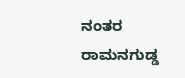ನಂತರ ರಾಮನಗುಡ್ಡ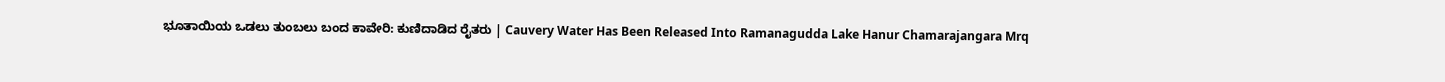ಭೂತಾಯಿಯ ಒಡಲು ತುಂಬಲು ಬಂದ ಕಾವೇರಿ: ಕುಣಿದಾಡಿದ ರೈತರು | Cauvery Water Has Been Released Into Ramanagudda Lake Hanur Chamarajangara Mrq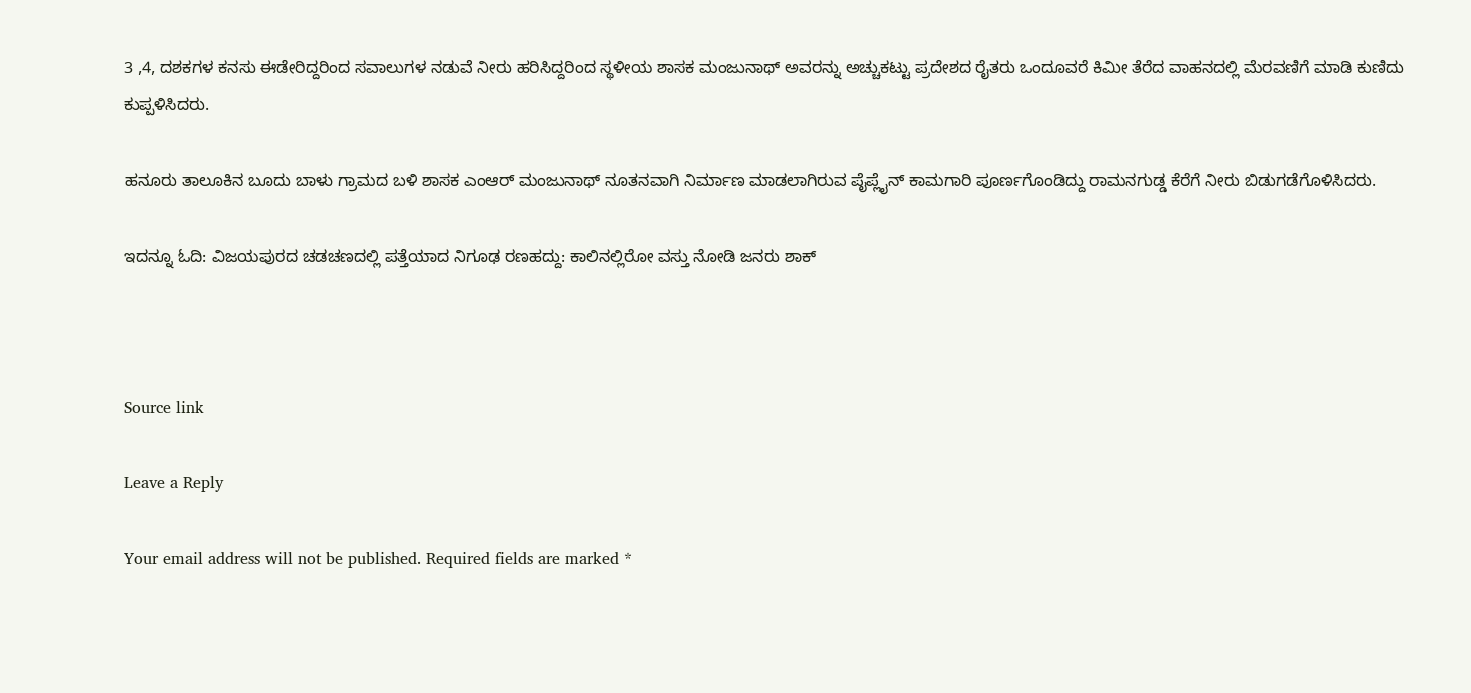3 ,4, ದಶಕಗಳ ಕನಸು ಈಡೇರಿದ್ದರಿಂದ ಸವಾಲುಗಳ ನಡುವೆ ನೀರು ಹರಿಸಿದ್ದರಿಂದ ಸ್ಥಳೀಯ ಶಾಸಕ ಮಂಜುನಾಥ್ ಅವರನ್ನು ಅಚ್ಚುಕಟ್ಟು ಪ್ರದೇಶದ ರೈತರು ಒಂದೂವರೆ ಕಿಮೀ ತೆರೆದ ವಾಹನದಲ್ಲಿ ಮೆರವಣಿಗೆ ಮಾಡಿ ಕುಣಿದು ಕುಪ್ಪಳಿಸಿದರು.

ಹನೂರು ತಾಲೂಕಿನ ಬೂದು ಬಾಳು ಗ್ರಾಮದ ಬಳಿ ಶಾಸಕ ಎಂಆರ್ ಮಂಜುನಾಥ್ ನೂತನವಾಗಿ ನಿರ್ಮಾಣ ಮಾಡಲಾಗಿರುವ ಪೈಪ್ಲೈನ್ ಕಾಮಗಾರಿ ಪೂರ್ಣಗೊಂಡಿದ್ದು ರಾಮನಗುಡ್ಡ ಕೆರೆಗೆ ನೀರು ಬಿಡುಗಡೆಗೊಳಿಸಿದರು.

ಇದನ್ನೂ ಓದಿ: ವಿಜಯಪುರದ ಚಡಚಣದಲ್ಲಿ ಪತ್ತೆಯಾದ ನಿಗೂಢ ರಣಹದ್ದು: ಕಾಲಿನಲ್ಲಿರೋ ವಸ್ತು ನೋಡಿ ಜನರು ಶಾಕ್



Source link

Leave a Reply

Your email address will not be published. Required fields are marked *